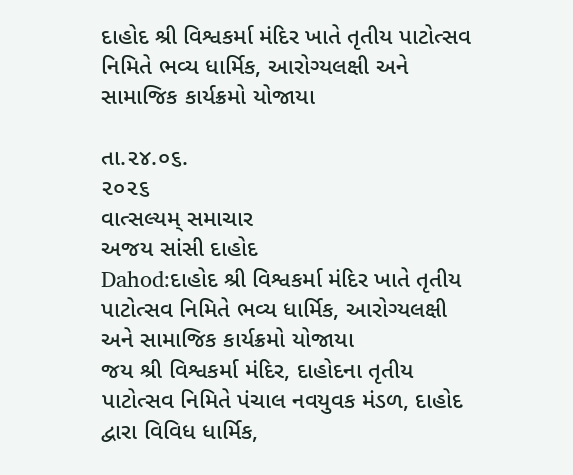દાહોદ શ્રી વિશ્વકર્મા મંદિર ખાતે તૃતીય પાટોત્સવ નિમિતે ભવ્ય ધાર્મિક, આરોગ્યલક્ષી અને સામાજિક કાર્યક્રમો યોજાયા

તા.૨૪.૦૬.
૨૦૨૬
વાત્સલ્યમ્ સમાચાર
અજય સાંસી દાહોદ
Dahod:દાહોદ શ્રી વિશ્વકર્મા મંદિર ખાતે તૃતીય પાટોત્સવ નિમિતે ભવ્ય ધાર્મિક, આરોગ્યલક્ષી અને સામાજિક કાર્યક્રમો યોજાયા
જય શ્રી વિશ્વકર્મા મંદિર, દાહોદના તૃતીય પાટોત્સવ નિમિતે પંચાલ નવયુવક મંડળ, દાહોદ દ્વારા વિવિધ ધાર્મિક,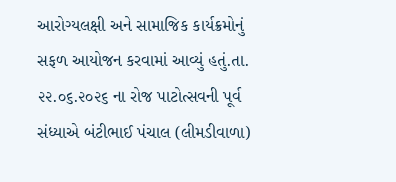આરોગ્યલક્ષી અને સામાજિક કાર્યક્રમોનું સફળ આયોજન કરવામાં આવ્યું હતું.તા. ૨૨.૦૬.૨૦૨૬ ના રોજ પાટોત્સવની પૂર્વ સંધ્યાએ બંટીભાઈ પંચાલ (લીમડીવાળા)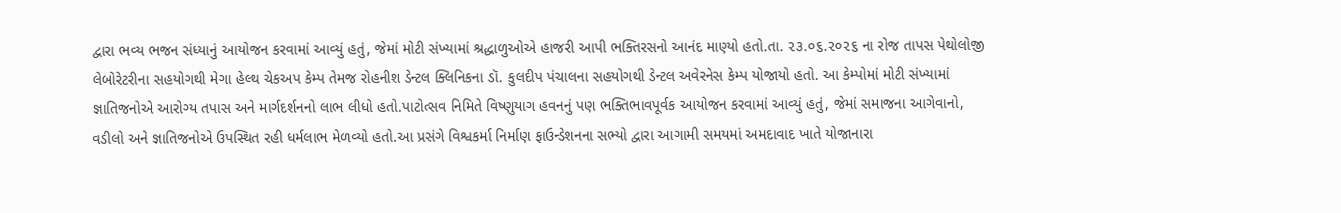દ્વારા ભવ્ય ભજન સંધ્યાનું આયોજન કરવામાં આવ્યું હતું, જેમાં મોટી સંખ્યામાં શ્રદ્ધાળુઓએ હાજરી આપી ભક્તિરસનો આનંદ માણ્યો હતો.તા. ૨૩.૦૬.૨૦૨૬ ના રોજ તાપસ પેથોલોજી લેબોરેટરીના સહયોગથી મેગા હેલ્થ ચેકઅપ કેમ્પ તેમજ રોહનીશ ડેન્ટલ ક્લિનિકના ડૉ. કુલદીપ પંચાલના સહયોગથી ડેન્ટલ અવેરનેસ કેમ્પ યોજાયો હતો. આ કેમ્પોમાં મોટી સંખ્યામાં જ્ઞાતિજનોએ આરોગ્ય તપાસ અને માર્ગદર્શનનો લાભ લીધો હતો.પાટોત્સવ નિમિતે વિષ્ણુયાગ હવનનું પણ ભક્તિભાવપૂર્વક આયોજન કરવામાં આવ્યું હતું, જેમાં સમાજના આગેવાનો, વડીલો અને જ્ઞાતિજનોએ ઉપસ્થિત રહી ધર્મલાભ મેળવ્યો હતો.આ પ્રસંગે વિશ્વકર્મા નિર્માણ ફાઉન્ડેશનના સભ્યો દ્વારા આગામી સમયમાં અમદાવાદ ખાતે યોજાનારા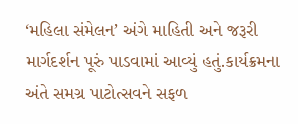‘મહિલા સંમેલન’ અંગે માહિતી અને જરૂરી માર્ગદર્શન પૂરું પાડવામાં આવ્યું હતું.કાર્યક્રમના અંતે સમગ્ર પાટોત્સવને સફળ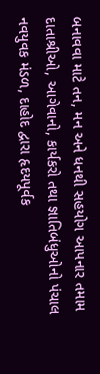બનાવવા માટે તન, મન અને ધનથી સહયોગ આપનાર તમામ દાતાશ્રીઓ, આગેવાનો, કાર્યકરો તથા જ્ઞાતિબંધુઓનો પંચાલ નવયુવક મંડળ, દાહોદ દ્વારા હૃદયપૂર્વક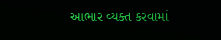આભાર વ્યક્ત કરવામાં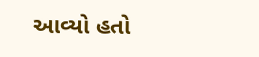આવ્યો હતો